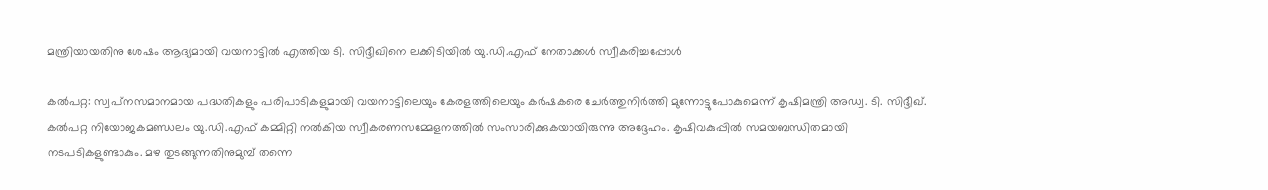മന്ത്രിയായതിനു ശേഷം ആദ്യമായി വയനാട്ടിൽ എത്തിയ ടി. സിദ്ദീഖിനെ ലക്കിടിയിൽ യു.ഡി.എഫ് നേതാക്കൾ സ്വീകരിച്ചപ്പോൾ

കല്‍പറ്റ: സ്വപ്‌നസമാനമായ പദ്ധതികളും പരിപാടികളുമായി വയനാട്ടിലെയും കേരളത്തിലെയും കര്‍ഷകരെ ചേര്‍ത്തുനിര്‍ത്തി മുന്നോട്ടുപോകുമെന്ന് കൃഷിമന്ത്രി അഡ്വ. ടി. സിദ്ദീഖ്. കല്‍പറ്റ നിയോജകമണ്ഡലം യു.ഡി.എഫ് കമ്മിറ്റി നല്‍കിയ സ്വീകരണസമ്മേളനത്തില്‍ സംസാരിക്കുകയായിരുന്നു അദ്ദേഹം. കൃഷിവകുപ്പില്‍ സമയബന്ധിതമായി നടപടികളുണ്ടാകും. മഴ തുടങ്ങുന്നതിനുമുമ്പ് തന്നെ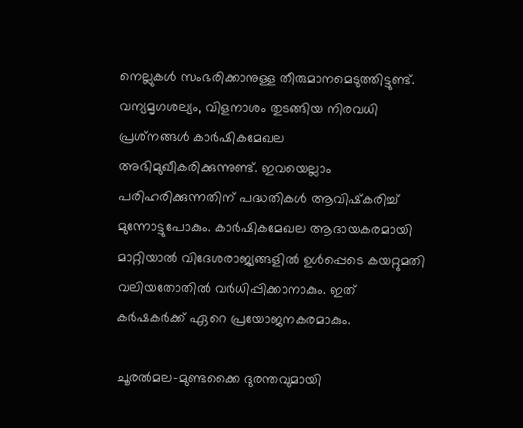നെല്ലുകള്‍ സംഭരിക്കാനുള്ള തീരുമാനമെടുത്തിട്ടുണ്ട്. വന്യമൃഗശല്യം, വിളനാശം തുടങ്ങിയ നിരവധി പ്രശ്‌നങ്ങള്‍ കാര്‍ഷികമേഖല അഭിമുഖീകരിക്കുന്നുണ്ട്. ഇവയെല്ലാം പരിഹരിക്കുന്നതിന് പദ്ധതികള്‍ ആവിഷ്‌കരിച്ച് മുന്നോട്ടുപോകും. കാര്‍ഷികമേഖല ആദായകരമായി മാറ്റിയാല്‍ വിദേശരാജ്യങ്ങളില്‍ ഉള്‍പ്പെടെ കയറ്റുമതി വലിയതോതില്‍ വര്‍ധിപ്പിക്കാനാകും. ഇത് കര്‍ഷകര്‍ക്ക് ഏറെ പ്രയോജനകരമാകും.

ചൂരല്‍മല-മുണ്ടക്കൈ ദുരന്തവുമായി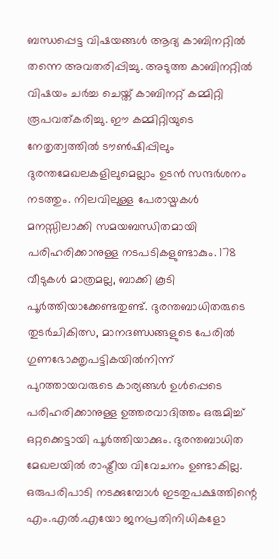ബന്ധപ്പെട്ട വിഷയങ്ങള്‍ ആദ്യ കാബിനറ്റില്‍ തന്നെ അവതരിപ്പിച്ചു. അടുത്ത കാബിനറ്റില്‍ വിഷയം ചര്‍ച്ച ചെയ്ത് കാബിനറ്റ് കമ്മിറ്റി രൂപവത്കരിച്ചു. ഈ കമ്മിറ്റിയുടെ നേതൃത്വത്തില്‍ ടൗണ്‍ഷിപ്പിലും ദുരന്തമേഖലകളിലുമെല്ലാം ഉടന്‍ സന്ദര്‍ശനം നടത്തും. നിലവിലുള്ള പേരായ്മകള്‍ മനസ്സിലാക്കി സമയബന്ധിതമായി പരിഹരിക്കാനുള്ള നടപടികളുണ്ടാകും. 178 വീടുകള്‍ മാത്രമല്ല, ബാക്കി കൂടി പൂര്‍ത്തിയാക്കേണ്ടതുണ്ട്. ദുരന്തബാധിതരുടെ തുടര്‍ചികിത്സ, മാനദണ്ഡങ്ങളുടെ പേരില്‍ ഗുണഭോക്തൃപട്ടികയില്‍നിന്ന് പുറത്തായവരുടെ കാര്യങ്ങള്‍ ഉള്‍പ്പെടെ പരിഹരിക്കാനുള്ള ഉത്തരവാദിത്തം ഒരുമിച്ച് ഒറ്റക്കെട്ടായി പൂര്‍ത്തിയാക്കും. ദുരന്തബാധിത മേഖലയില്‍ രാഷ്ട്രീയ വിവേചനം ഉണ്ടാകില്ല. ഒരുപരിപാടി നടക്കുമ്പോള്‍ ഇടതുപക്ഷത്തിന്റെ എം.എല്‍.എയോ ജനപ്രതിനിധികളോ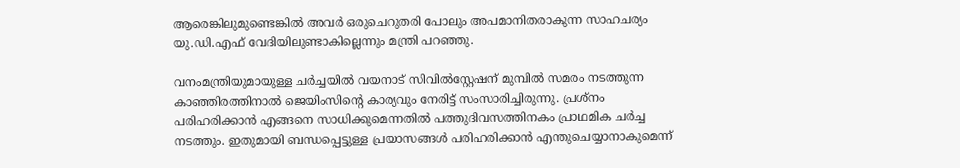ആരെങ്കിലുമുണ്ടെങ്കില്‍ അവര്‍ ഒരുചെറുതരി പോലും അപമാനിതരാകുന്ന സാഹചര്യം യു.ഡി.എഫ് വേദിയിലുണ്ടാകില്ലെന്നും മന്ത്രി പറഞ്ഞു.

വനംമന്ത്രിയുമായുള്ള ചര്‍ച്ചയിൽ വയനാട് സിവില്‍സ്റ്റേഷന് മുമ്പില്‍ സമരം നടത്തുന്ന കാഞ്ഞിരത്തിനാല്‍ ജെയിംസിന്റെ കാര്യവും നേരിട്ട് സംസാരിച്ചിരുന്നു. പ്രശ്നം പരിഹരിക്കാന്‍ എങ്ങനെ സാധിക്കുമെന്നതിൽ പത്തുദിവസത്തിനകം പ്രാഥമിക ചര്‍ച്ച നടത്തും. ഇതുമായി ബന്ധപ്പെട്ടുള്ള പ്രയാസങ്ങള്‍ പരിഹരിക്കാന്‍ എന്തുചെയ്യാനാകുമെന്ന്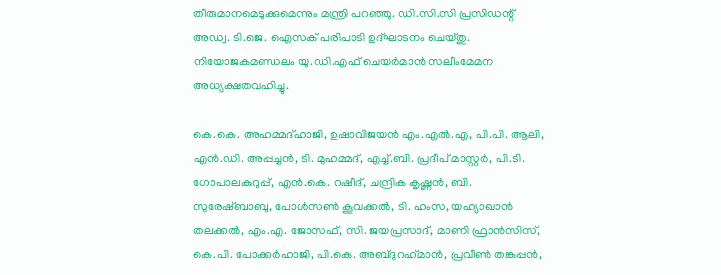തീരുമാനമെടുക്കുമെന്നും മന്ത്രി പറഞ്ഞു. ഡി.സി.സി പ്രസിഡന്റ് അഡ്വ. ടി.ജെ. ഐസക് പരിപാടി ഉദ്ഘാടനം ചെയ്തു. നിയോജകമണ്ഡലം യു.ഡി.എഫ് ചെയര്‍മാന്‍ സലീംമേമന അധ്യക്ഷതവഹിച്ചു.

കെ.കെ. അഹമ്മദ്ഹാജി, ഉഷാവിജയന്‍ എം.എല്‍.എ, പി.പി. ആലി, എന്‍.ഡി. അപ്പച്ചന്‍, ടി. മുഹമ്മദ്, എച്ച്.ബി. പ്രദീപ് മാസ്റ്റര്‍, പി.ടി. ഗോപാലകുറുപ്പ്, എന്‍.കെ. റഷീദ്, ചന്ദ്രിക കൃഷ്ണന്‍, ബി. സുരേഷ്ബാബു, പോള്‍സണ്‍ കൂവക്കല്‍, ടി. ഹംസ, യഹ്യാഖാന്‍ തലക്കല്‍, എം.എ. ജോസഫ്, സി. ജയപ്രസാദ്, മാണി ഫ്രാന്‍സിസ്, കെ.പി. പോക്കര്‍ഹാജി, പി.കെ. അബ്ദുറഹ്‌മാന്‍, പ്രവീണ്‍ തങ്കപ്പന്‍,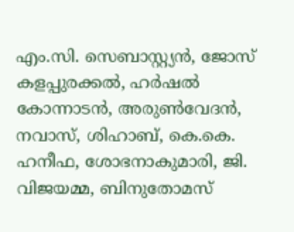എം.സി. സെബാസ്റ്റ്യന്‍, ജോസ് കളപ്പുരക്കല്‍, ഹര്‍ഷല്‍ കോന്നാടന്‍, അരുണ്‍വേദന്‍, നവാസ്, ശിഹാബ്, കെ.കെ. ഹനീഫ, ശോഭനാകുമാരി, ജി. വിജയമ്മ, ബിനുതോമസ്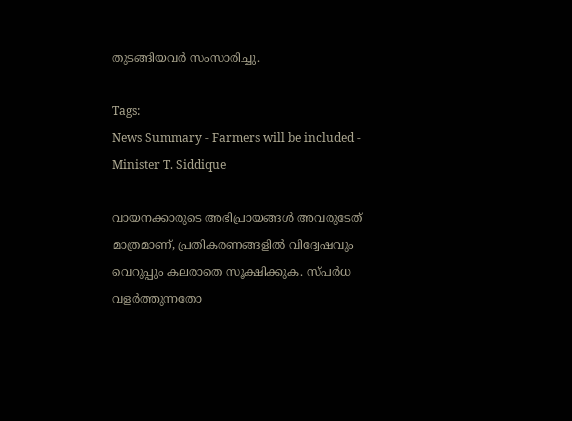തുടങ്ങിയവര്‍ സംസാരിച്ചു.

Tags:
News Summary - Farmers will be included - Minister T. Siddique

വായനക്കാരുടെ അഭിപ്രായങ്ങള്‍ അവരുടേത് മാത്രമാണ്, പ്രതികരണങ്ങളിൽ വിദ്വേഷവും വെറുപ്പും കലരാതെ സൂക്ഷിക്കുക. സ്പർധ വളർത്തുന്നതോ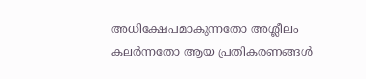അധിക്ഷേപമാകുന്നതോ അശ്ലീലം കലർന്നതോ ആയ പ്രതികരണങ്ങൾ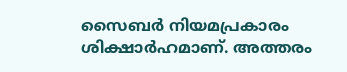സൈബർ നിയമപ്രകാരം ശിക്ഷാർഹമാണ്. അത്തരം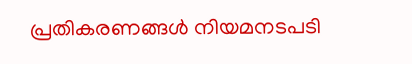പ്രതികരണങ്ങൾ നിയമനടപടി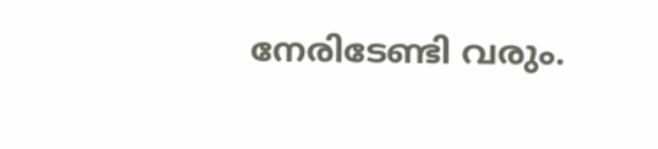നേരിടേണ്ടി വരും.